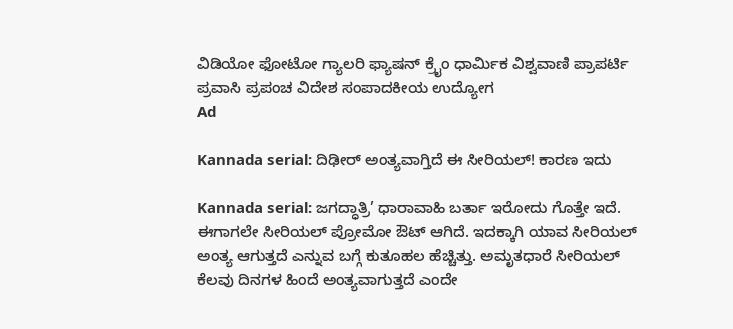ವಿಡಿಯೋ ಫೋಟೋ ಗ್ಯಾಲರಿ ಫ್ಯಾಷನ್ ಕ್ರೈಂ ಧಾರ್ಮಿಕ ವಿಶ್ವವಾಣಿ ಪ್ರಾಪರ್ಟಿ ಪ್ರವಾಸಿ ಪ್ರಪಂಚ ವಿದೇಶ ಸಂಪಾದಕೀಯ ಉದ್ಯೋಗ
Ad

Kannada serial: ದಿಢೀರ್ ಅಂತ್ಯವಾಗ್ತಿದೆ ಈ ಸೀರಿಯಲ್! ಕಾರಣ ಇದು

Kannada serial: ಜಗದ್ಧಾತ್ರಿ’ ಧಾರಾವಾಹಿ ಬರ್ತಾ ಇರೋದು ಗೊತ್ತೇ ಇದೆ. ಈಗಾಗಲೇ ಸೀರಿಯಲ್‌ ಪ್ರೋಮೋ ಔಟ್‌ ಆಗಿದೆ. ಇದಕ್ಕಾಗಿ ಯಾವ ಸೀರಿಯಲ್ ಅಂತ್ಯ ಆಗುತ್ತದೆ ಎನ್ನುವ ಬಗ್ಗೆ ಕುತೂಹಲ ಹೆಚ್ಚಿತ್ತು. ಅಮೃತಧಾರೆ ಸೀರಿಯಲ್ ಕೆಲವು ದಿನಗಳ ಹಿಂದೆ ಅಂತ್ಯವಾಗುತ್ತದೆ ಎಂದೇ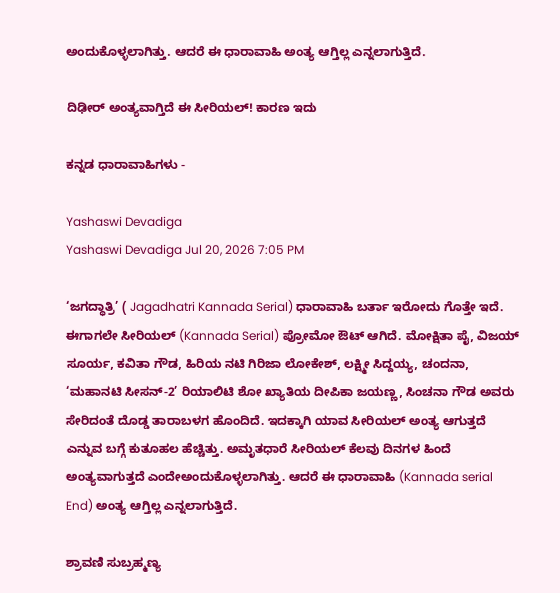ಅಂದುಕೊಳ್ಳಲಾಗಿತ್ತು. ಆದರೆ ಈ ಧಾರಾವಾಹಿ ಅಂತ್ಯ ಆಗ್ತಿಲ್ಲ ಎನ್ನಲಾಗುತ್ತಿದೆ.

ದಿಢೀರ್ ಅಂತ್ಯವಾಗ್ತಿದೆ ಈ ಸೀರಿಯಲ್! ಕಾರಣ ಇದು

ಕನ್ನಡ ಧಾರಾವಾಹಿಗಳು -

Yashaswi Devadiga
Yashaswi Devadiga Jul 20, 2026 7:05 PM

‘ಜಗದ್ಧಾತ್ರಿ’ ( Jagadhatri Kannada Serial) ಧಾರಾವಾಹಿ ಬರ್ತಾ ಇರೋದು ಗೊತ್ತೇ ಇದೆ. ಈಗಾಗಲೇ ಸೀರಿಯಲ್‌ (Kannada Serial) ಪ್ರೋಮೋ ಔಟ್‌ ಆಗಿದೆ. ಮೋಕ್ಷಿತಾ ಪೈ, ವಿಜಯ್‌ ಸೂರ್ಯ, ಕವಿತಾ ಗೌಡ, ಹಿರಿಯ ನಟಿ ಗಿರಿಜಾ ಲೋಕೇಶ್‌, ಲಕ್ಷ್ಮೀ ಸಿದ್ದಯ್ಯ, ಚಂದನಾ, ‘ಮಹಾನಟಿ ಸೀಸನ್‌-2’ ರಿಯಾಲಿಟಿ ಶೋ ಖ್ಯಾತಿಯ ದೀಪಿಕಾ ಜಯಣ್ಣ, ಸಿಂಚನಾ ಗೌಡ ಅವರು ಸೇರಿದಂತೆ ದೊಡ್ಡ ತಾರಾಬಳಗ ಹೊಂದಿದೆ. ಇದಕ್ಕಾಗಿ ಯಾವ ಸೀರಿಯಲ್ ಅಂತ್ಯ ಆಗುತ್ತದೆ ಎನ್ನುವ ಬಗ್ಗೆ ಕುತೂಹಲ ಹೆಚ್ಚಿತ್ತು. ಅಮೃತಧಾರೆ ಸೀರಿಯಲ್ ಕೆಲವು ದಿನಗಳ ಹಿಂದೆ ಅಂತ್ಯವಾಗುತ್ತದೆ ಎಂದೇಅಂದುಕೊಳ್ಳಲಾಗಿತ್ತು. ಆದರೆ ಈ ಧಾರಾವಾಹಿ (Kannada serial End) ಅಂತ್ಯ ಆಗ್ತಿಲ್ಲ ಎನ್ನಲಾಗುತ್ತಿದೆ.

ಶ್ರಾವಣಿ ಸುಬ್ರಹ್ಮಣ್ಯ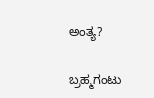ಅಂತ್ಯ?

ಬ್ರಹ್ಮಗಂಟು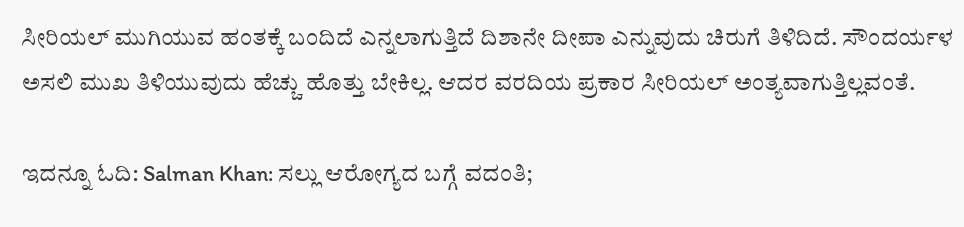ಸೀರಿಯಲ್ ಮುಗಿಯುವ ಹಂತಕ್ಕೆ ಬಂದಿದೆ ಎನ್ನಲಾಗುತ್ತಿದೆ ದಿಶಾನೇ ದೀಪಾ ಎನ್ನುವುದು ಚಿರುಗೆ ತಿಳಿದಿದೆ. ಸೌಂದರ್ಯಳ ಅಸಲಿ ಮುಖ ತಿಳಿಯುವುದು ಹೆಚ್ಚು ಹೊತ್ತು ಬೇಕಿಲ್ಲ. ಆದರ ವರದಿಯ ಪ್ರಕಾರ ಸೀರಿಯಲ್‌ ಅಂತ್ಯವಾಗುತ್ತಿಲ್ಲವಂತೆ.

ಇದನ್ನೂ ಓದಿ: Salman Khan: ಸಲ್ಲು ಆರೋಗ್ಯದ ಬಗ್ಗೆ ವದಂತಿ;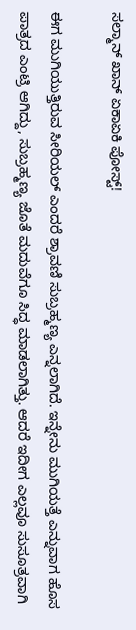ಸಲ್ಮಾನ್‌ ಖಾನ್‌ ಏಕಾಏಕಿ ಪೋಸ್ಟ್‌!

ಈಗ ಮುಗಿಯುತ್ತಿರುವ ಸೀರಿಯಲ್ ಎಂದರೆ ಶ್ರಾವಣಿ ಸುಬ್ರಹ್ಮಣ್ಯ ಎನ್ನಲಾಗಿದೆ. ಇನ್ನೇನು ಮುಗಿಯತ್ತೆ ಎನ್ನುವಾಗ ಹೊಸ ಪಾತ್ರದ ಎಂಟ್ರಿ ಆಗಿದ್ದು, ಸುಬ್ರಹ್ಮಣ್ಯ ಜೊತೆ ಮದುವೆಗೂ ಸಿದ್ಧ ಮಾಡಲಾಗಿತ್ತು. ಆದರೆ ಇದೀಗ ಎಲ್ಲವೂ ಸುಸೂತ್ರವಾಗಿ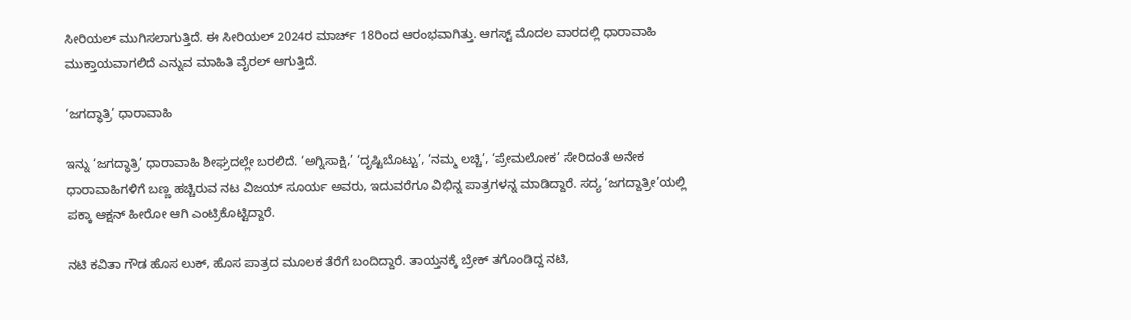ಸೀರಿಯಲ್ ಮುಗಿಸಲಾಗುತ್ತಿದೆ. ಈ ಸೀರಿಯಲ್ 2024ರ ಮಾರ್ಚ್‌ 18ರಿಂದ ಆರಂಭವಾಗಿತ್ತು. ಆಗಸ್ಟ್‌ ಮೊದಲ ವಾರದಲ್ಲಿ ಧಾರಾವಾಹಿ ಮುಕ್ತಾಯವಾಗಲಿದೆ ಎನ್ನುವ ಮಾಹಿತಿ ವೈರಲ್‌ ಆಗುತ್ತಿದೆ.

‘ಜಗದ್ಧಾತ್ರಿ’ ಧಾರಾವಾಹಿ

ಇನ್ನು ‘ಜಗದ್ಧಾತ್ರಿ’ ಧಾರಾವಾಹಿ ಶೀಘ್ರದಲ್ಲೇ ಬರಲಿದೆ. ‘ಅಗ್ನಿಸಾಕ್ಷಿ,’ ‘ದೃಷ್ಟಿಬೊಟ್ಟು’, ‘ನಮ್ಮ ಲಚ್ಚಿ’, ‘ಪ್ರೇಮಲೋಕ’ ಸೇರಿದಂತೆ ಅನೇಕ ಧಾರಾವಾಹಿಗಳಿಗೆ ಬಣ್ಣ ಹಚ್ಚಿರುವ ನಟ ವಿಜಯ್ ಸೂರ್ಯ ಅವರು, ಇದುವರೆಗೂ ವಿಭಿನ್ನ ಪಾತ್ರಗಳನ್ನ ಮಾಡಿದ್ದಾರೆ. ಸದ್ಯ ‘ಜಗದ್ದಾತ್ರೀ’ಯಲ್ಲಿ ಪಕ್ಕಾ ಆಕ್ಷನ್‌ ಹೀರೋ ಆಗಿ ಎಂಟ್ರಿಕೊಟ್ಟಿದ್ದಾರೆ.

ನಟಿ ಕವಿತಾ ಗೌಡ ಹೊಸ ಲುಕ್‌, ಹೊಸ ಪಾತ್ರದ ಮೂಲಕ ತೆರೆಗೆ ಬಂದಿದ್ದಾರೆ. ತಾಯ್ತನಕ್ಕೆ ಬ್ರೇಕ್‌ ತಗೊಂಡಿದ್ದ ನಟಿ,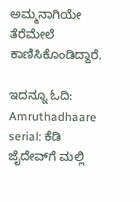ಅಮ್ಮನಾಗಿಯೇ ತೆರೆಮೇಲೆ ಕಾಣಿಸಿಕೊಂಡಿದ್ದಾರೆ.

ಇದನ್ನೂ ಓದಿ: Amruthadhaare serial: ಕೆಡಿ ಜೈದೇವ್‌ಗೆ ಮಲ್ಲಿ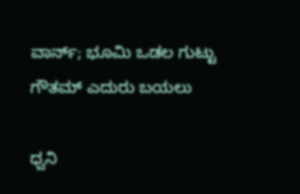ವಾರ್ನ್‌; ಭೂಮಿ ಒಡಲ ಗುಟ್ಟು ಗೌತಮ್ ಎದುರು ಬಯಲು

ಧ್ವನಿ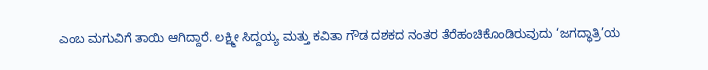ಎಂಬ ಮಗುವಿಗೆ ತಾಯಿ ಆಗಿದ್ದಾರೆ. ಲಕ್ಷ್ಮೀ ಸಿದ್ದಯ್ಯ ಮತ್ತು ಕವಿತಾ ಗೌಡ ದಶಕದ ನಂತರ ತೆರೆಹಂಚಿಕೊಂಡಿರುವುದು ‘ಜಗದ್ಧಾತ್ರಿ’ಯ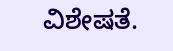ವಿಶೇಷತೆ.